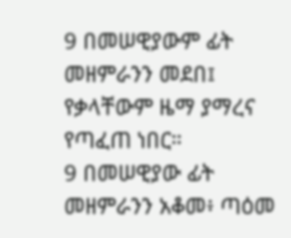9 በመሠዊያውም ፊት መዘምራንን መደበ፤ የቃላቸውም ዜማ ያማረና የጣፈጠ ነበር።
9 በመሠዊያው ፊት መዘምራንን አቆመ፥ ጣዕመ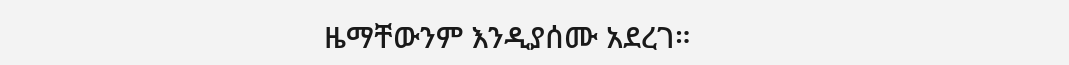ዜማቸውንም እንዲያሰሙ አደረገ።